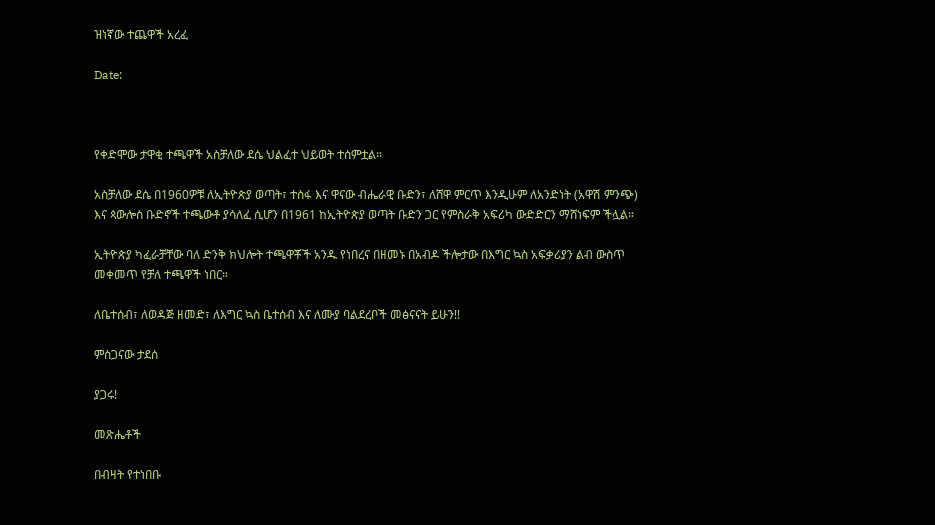ዝነኛው ተጨዋች አረፈ

Date:



የቀድሞው ታዋቂ ተጫዋች አስቻለው ደሴ ህልፈተ ህይወት ተሰምቷል።

አስቻለው ደሴ በ1960ዎቹ ለኢትዮጵያ ወጣት፣ ተስፋ እና ዋናው ብሔራዊ ቡድን፣ ለሸዋ ምርጥ እንዲሁም ለአንድነት (አዋሽ ምንጭ) እና ጳውሎስ ቡድኖች ተጫውቶ ያሳለፈ ሲሆን በ1961 ከኢትዮጵያ ወጣት ቡድን ጋር የምስራቅ አፍሪካ ውድድርን ማሸነፍም ችሏል።

ኢትዮጵያ ካፈራቻቸው ባለ ድንቅ ክህሎት ተጫዋቾች አንዱ የነበረና በዘመኑ በአብዶ ችሎታው በእግር ኳስ አፍቃሪያን ልብ ውስጥ መቀመጥ የቻለ ተጫዋች ነበር።

ለቤተሰብ፣ ለወዳጅ ዘመድ፣ ለእግር ኳስ ቤተሰብ እና ለሙያ ባልደረቦች መፅናናት ይሁን!!

ምስጋናው ታደሰ

ያጋሩ!

መጽሔቶች

በብዛት የተነበቡ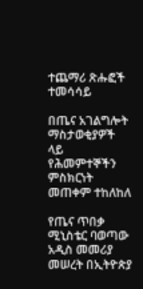ተጨማሪ ጽሑፎች
ተመሳሳይ

በጤና አገልግሎት ማስታወቂያዎች ላይ የሕመምተኞችን ምስክርነት መጠቀም ተከለከለ

የጤና ጥበቃ ሚኒስቴር ባወጣው አዲስ መመሪያ መሠረት በኢትዮጵያ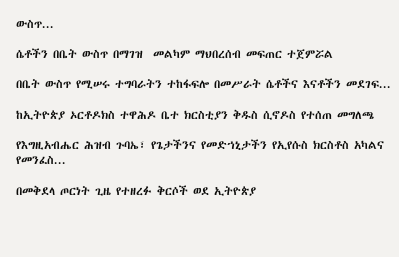ውስጥ...

ሴቶችን በቤት ውስጥ በማገዝ  መልካም ማህበረሰብ መፍጠር ተጀምሯል

በቤት ውስጥ የሚሠሩ ተግባራትን ተከፋፍሎ በመሥራት ሴቶችና እናቶችን መደገፍ...

ከኢትዮጵያ ኦርቶዶክስ ተዋሕዶ ቤተ ክርስቲያን ቅዱስ ሲኖዶስ የተሰጠ መግለጫ

የእግዚአብሔር ሕዝብ ጉባኤ፣ የጌታችንና የመድኀኒታችን የኢየሱስ ክርስቶስ አካልና የመንፈስ...

በመቅደላ ጦርነት ጊዜ የተዘረፉ ቅርሶች ወደ ኢትዮጵያ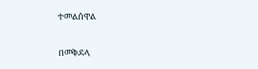ተመልሰዋል

በመቅደላ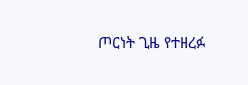ጦርነት ጊዜ የተዘረፉ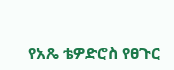የአጼ ቴዎድሮስ የፀጉር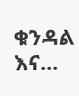ቁንዳል እና...